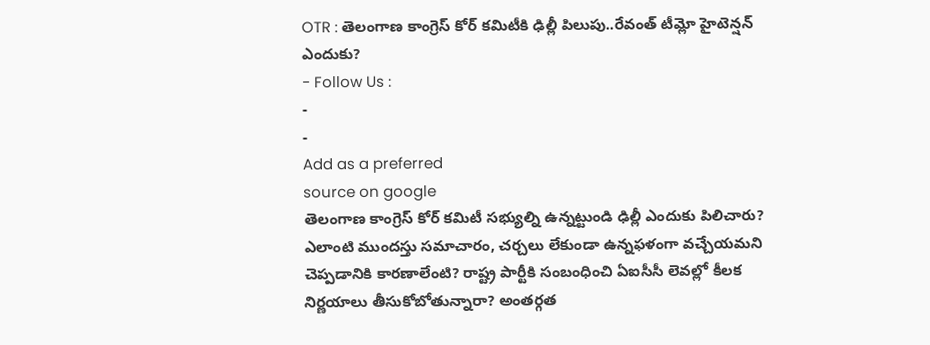OTR : తెలంగాణ కాంగ్రెస్ కోర్ కమిటీకి ఢిల్లీ పిలుపు..రేవంత్ టీమ్లో హైటెన్షన్ ఎందుకు?
- Follow Us :
-
-
Add as a preferred
source on google
తెలంగాణ కాంగ్రెస్ కోర్ కమిటీ సభ్యుల్ని ఉన్నట్టుండి ఢిల్లీ ఎందుకు పిలిచారు? ఎలాంటి ముందస్తు సమాచారం, చర్చలు లేకుండా ఉన్నఫళంగా వచ్చేయమని చెప్పడానికి కారణాలేంటి? రాష్ట్ర పార్టీకి సంబంధించి ఏఐసీసీ లెవల్లో కీలక నిర్ణయాలు తీసుకోబోతున్నారా? అంతర్గత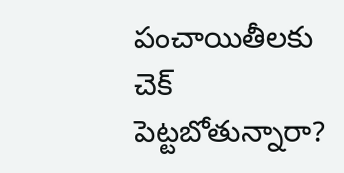పంచాయితీలకు చెక్ పెట్టబోతున్నారా?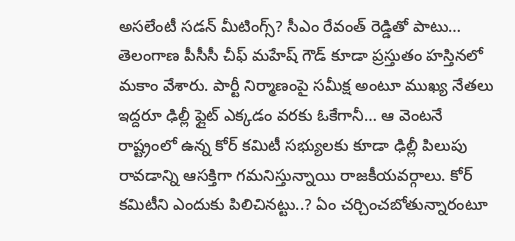అసలేంటీ సడన్ మీటింగ్స్? సీఎం రేవంత్ రెడ్డితో పాటు… తెలంగాణ పీసీసీ చీఫ్ మహేష్ గౌడ్ కూడా ప్రస్తుతం హస్తినలో మకాం వేశారు. పార్టీ నిర్మాణంపై సమీక్ష అంటూ ముఖ్య నేతలు ఇద్దరూ ఢిల్లీ ఫ్లైట్ ఎక్కడం వరకు ఓకేగానీ… ఆ వెంటనే రాష్ట్రంలో ఉన్న కోర్ కమిటీ సభ్యులకు కూడా ఢిల్లీ పిలుపు రావడాన్ని ఆసక్తిగా గమనిస్తున్నాయి రాజకీయవర్గాలు. కోర్ కమిటీని ఎందుకు పిలిచినట్టు..? ఏం చర్చించబోతున్నారంటూ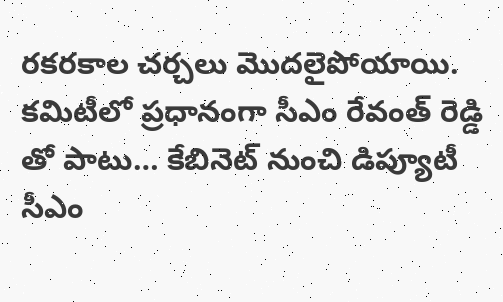రకరకాల చర్చలు మొదలైపోయాయి. కమిటీలో ప్రధానంగా సీఎం రేవంత్ రెడ్డి తో పాటు… కేబినెట్ నుంచి డిప్యూటీ సీఎం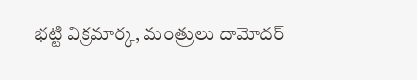భట్టి విక్రమార్క, మంత్రులు దామోదర్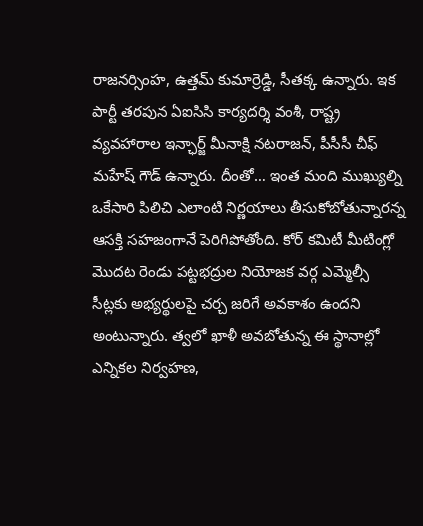రాజనర్సింహ, ఉత్తమ్ కుమార్రెడ్డి, సీతక్క ఉన్నారు. ఇక పార్టీ తరపున ఏఐసిసి కార్యదర్శి వంశీ, రాష్ట్ర వ్యవహారాల ఇన్ఛార్జ్ మీనాక్షి నటరాజన్, పీసీసీ చీఫ్ మహేష్ గౌడ్ ఉన్నారు. దీంతో… ఇంత మంది ముఖ్యుల్ని ఒకేసారి పిలిచి ఎలాంటి నిర్ణయాలు తీసుకోబోతున్నారన్న ఆసక్తి సహజంగానే పెరిగిపోతోంది. కోర్ కమిటీ మీటింగ్లో మొదట రెండు పట్టభద్రుల నియోజక వర్గ ఎమ్మెల్సీ సీట్లకు అభ్యర్థులపై చర్చ జరిగే అవకాశం ఉందని అంటున్నారు. త్వలో ఖాళీ అవబోతున్న ఈ స్థానాల్లో ఎన్నికల నిర్వహణ,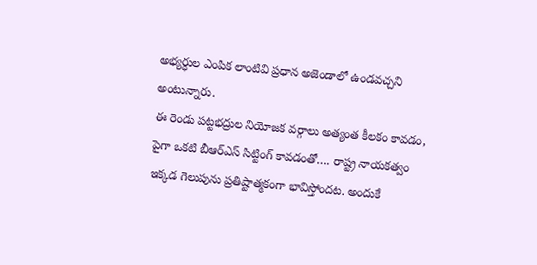అభ్యర్ధుల ఎంపిక లాంటివి ప్రధాన అజెండాలో ఉండవచ్చని అంటున్నారు.
ఈ రెండు పట్టభద్రుల నియోజక వర్గాలు అత్యంత కీలకం కావడం, పైగా ఒకటి బీఆర్ఎస్ సిట్టింగ్ కావడంతో…. రాష్ట్ర నాయకత్వం ఇక్కడ గెలుపును ప్రతిష్టాత్మకంగా భావిస్తోందట. అందుకే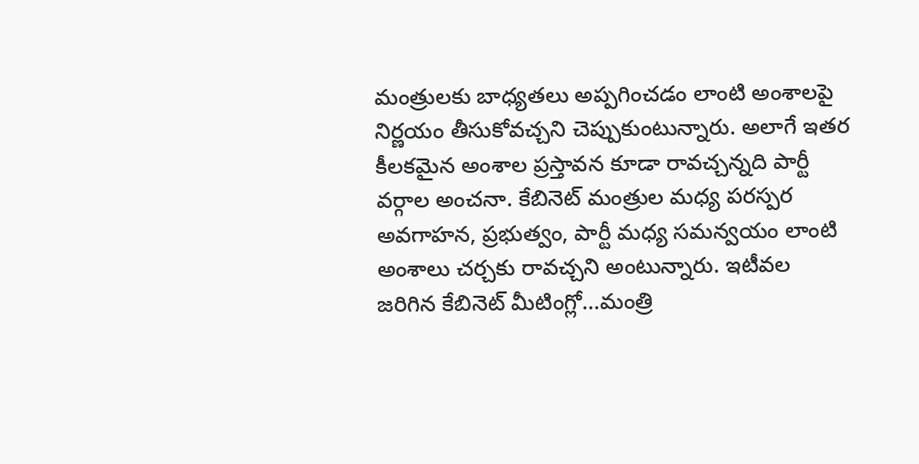మంత్రులకు బాధ్యతలు అప్పగించడం లాంటి అంశాలపై నిర్ణయం తీసుకోవచ్చని చెప్పుకుంటున్నారు. అలాగే ఇతర కీలకమైన అంశాల ప్రస్తావన కూడా రావచ్చన్నది పార్టీ వర్గాల అంచనా. కేబినెట్ మంత్రుల మధ్య పరస్పర అవగాహన, ప్రభుత్వం, పార్టీ మధ్య సమన్వయం లాంటి అంశాలు చర్చకు రావచ్చని అంటున్నారు. ఇటీవల జరిగిన కేబినెట్ మీటింగ్లో…మంత్రి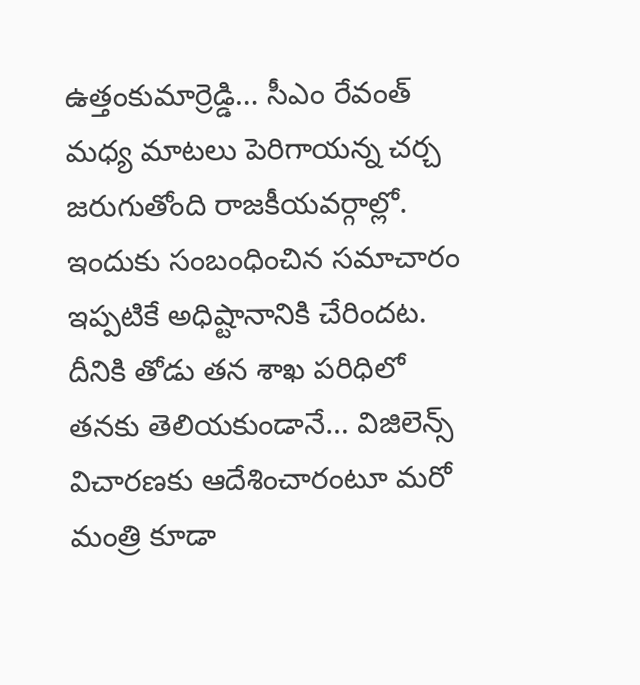ఉత్తంకుమార్రెడ్డి… సీఎం రేవంత్ మధ్య మాటలు పెరిగాయన్న చర్చ జరుగుతోంది రాజకీయవర్గాల్లో. ఇందుకు సంబంధించిన సమాచారం ఇప్పటికే అధిష్టానానికి చేరిందట. దీనికి తోడు తన శాఖ పరిధిలో తనకు తెలియకుండానే… విజిలెన్స్ విచారణకు ఆదేశించారంటూ మరో మంత్రి కూడా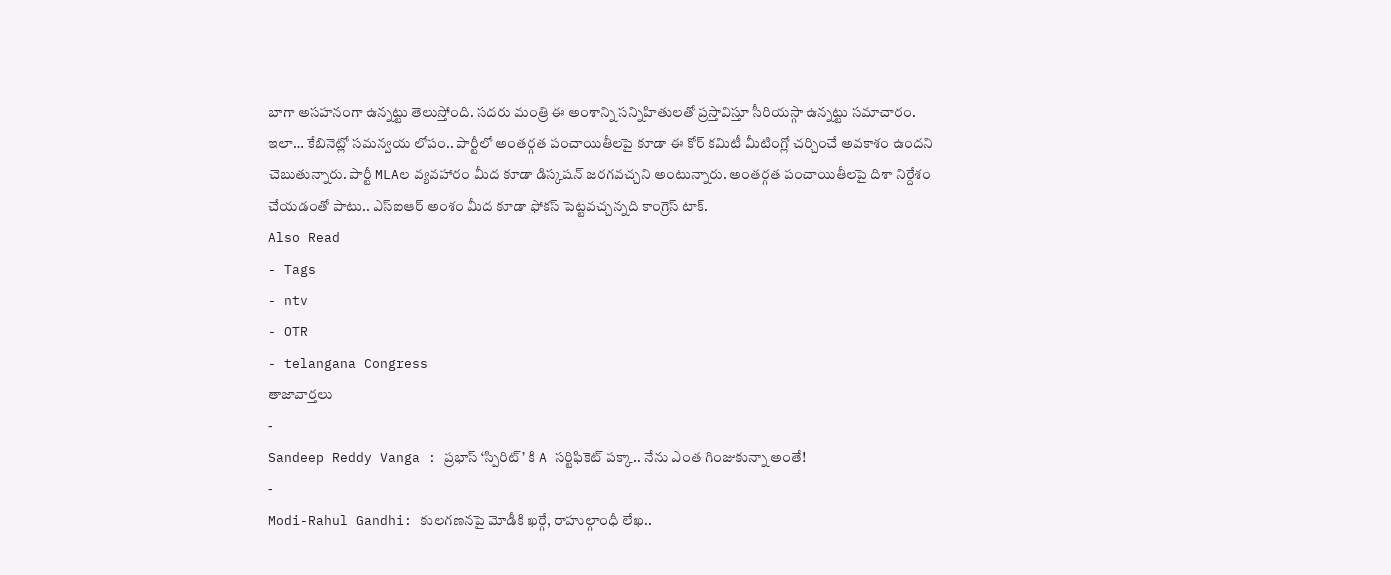బాగా అసహనంగా ఉన్నట్టు తెలుస్తోంది. సదరు మంత్రి ఈ అంశాన్ని సన్నిహితులతో ప్రస్తావిస్తూ సీరియస్గా ఉన్నట్టు సమాచారం. ఇలా… కేబినెట్లో సమన్వయ లోపం.. పార్టీలో అంతర్గత పంచాయితీలపై కూడా ఈ కోర్ కమిటీ మీటింగ్లో చర్చించే అవకాశం ఉందని చెబుతున్నారు. పార్టీ MLAల వ్యవహారం మీద కూడా డిస్కషన్ జరగవచ్చని అంటున్నారు. అంతర్గత పంచాయితీలపై దిశా నిర్దేశం చేయడంతో పాటు.. ఎస్ఐఆర్ అంశం మీద కూడా ఫోకస్ పెట్టవచ్చన్నది కాంగ్రెస్ టాక్.
Also Read
- Tags
- ntv
- OTR
- telangana Congress
తాజావార్తలు
-
Sandeep Reddy Vanga : ప్రభాస్ ‘స్పిరిట్’ కి A సర్టిఫికెట్ పక్కా.. నేను ఎంత గింజుకున్నా అంతే!
-
Modi-Rahul Gandhi: కులగణనపై మోడీకి ఖర్గే, రాహుల్గాంధీ లేఖ..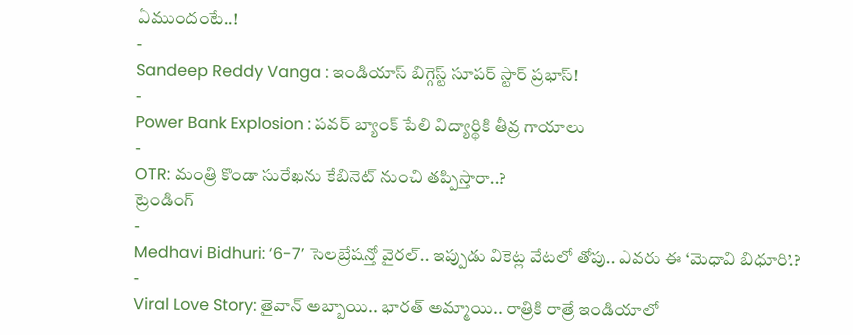ఏముందంటే..!
-
Sandeep Reddy Vanga : ఇండియాస్ బిగ్గెస్ట్ సూపర్ స్టార్ ప్రభాస్!
-
Power Bank Explosion : పవర్ బ్యాంక్ పేలి విద్యార్థికి తీవ్ర గాయాలు
-
OTR: మంత్రి కొండా సురేఖను కేబినెట్ నుంచి తప్పిస్తారా..?
ట్రెండింగ్
-
Medhavi Bidhuri: ‘6-7’ సెలబ్రేషన్తో వైరల్.. ఇప్పుడు వికెట్ల వేటలో తోపు.. ఎవరు ఈ ‘మెధావి బిధూరి’.?
-
Viral Love Story: తైవాన్ అబ్బాయి.. భారత్ అమ్మాయి.. రాత్రికి రాత్రే ఇండియాలో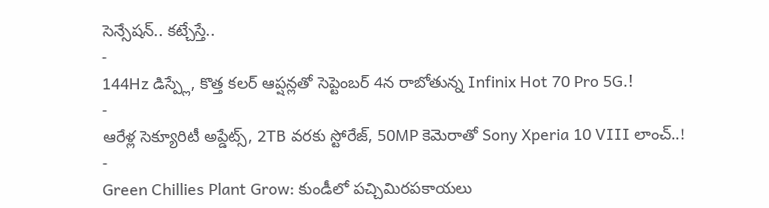సెన్సేషన్.. కట్చేస్తే..
-
144Hz డిస్ప్లే, కొత్త కలర్ ఆప్షన్లతో సెప్టెంబర్ 4న రాబోతున్న Infinix Hot 70 Pro 5G.!
-
ఆరేళ్ల సెక్యూరిటీ అప్డేట్స్, 2TB వరకు స్టోరేజ్, 50MP కెమెరాతో Sony Xperia 10 VIII లాంచ్..!
-
Green Chillies Plant Grow: కుండీలో పచ్చిమిరపకాయలు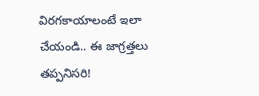విరగకాయాలంటే ఇలా చేయండి.. ఈ జాగ్రత్తలు తప్పనిసరి!